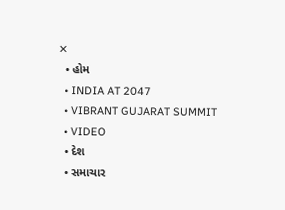✕
  • હોમ
  • INDIA AT 2047
  • VIBRANT GUJARAT SUMMIT
  • VIDEO
  • દેશ
  • સમાચાર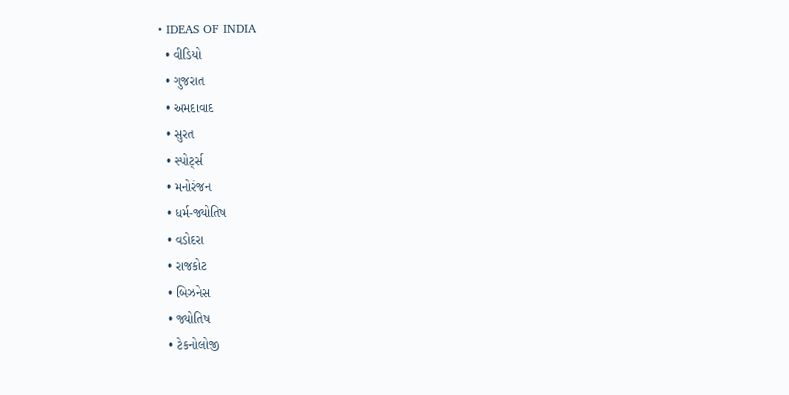• IDEAS OF INDIA
  • વીડિયો
  • ગુજરાત
  • અમદાવાદ
  • સુરત
  • સ્પોર્ટ્સ
  • મનોરંજન
  • ધર્મ-જ્યોતિષ
  • વડોદરા
  • રાજકોટ
  • બિઝનેસ
  • જ્યોતિષ
  • ટેકનોલોજી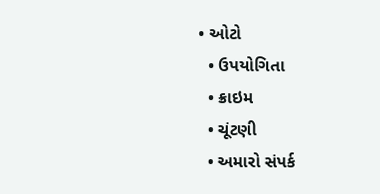• ઓટો
  • ઉપયોગિતા
  • ક્રાઇમ
  • ચૂંટણી
  • અમારો સંપર્ક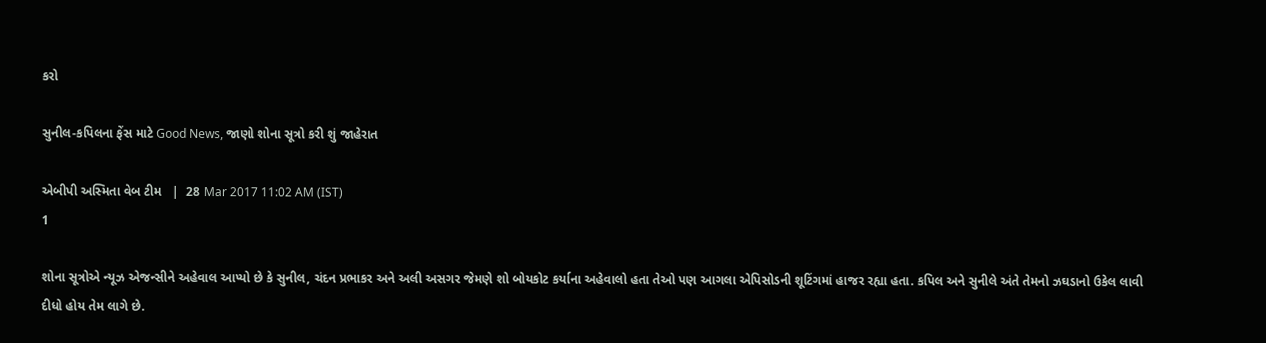કરો

સુનીલ-કપિલના ફેંસ માટે Good News, જાણો શોના સૂત્રો કરી શું જાહેરાત

એબીપી અસ્મિતા વેબ ટીમ   |  28 Mar 2017 11:02 AM (IST)
1

શોના સૂત્રોએ ન્યૂઝ એજન્સીને અહેવાલ આપ્યો છે કે સુનીલ, ચંદન પ્રભાકર અને અલી અસગર જેમણે શો બોયકોટ કર્યાના અહેવાલો હતા તેઓ પણ આગલા એપિસોડની શૂટિંગમાં હાજર રહ્યા હતા. કપિલ અને સુનીલે અંતે તેમનો ઝઘડાનો ઉકેલ લાવી દીધો હોય તેમ લાગે છે.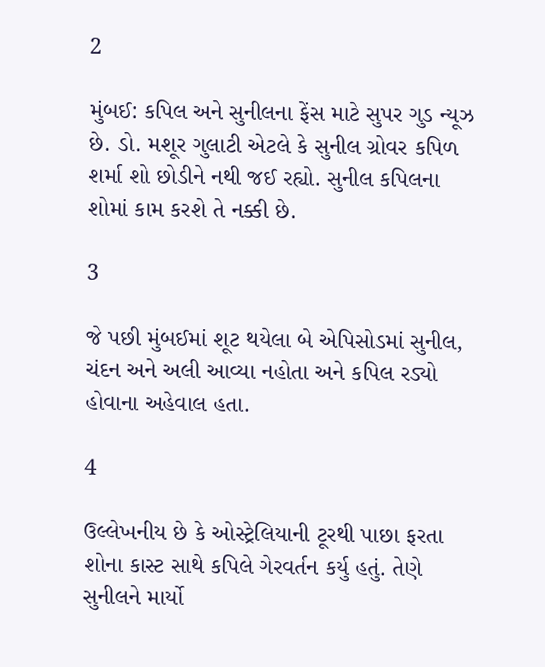2

મુંબઈ: કપિલ અને સુનીલના ફેંસ માટે સુપર ગુડ ન્યૂઝ છે. ડો. મશૂર ગુલાટી એટલે કે સુનીલ ગ્રોવર કપિળ શર્મા શો છોડીને નથી જઈ રહ્યો. સુનીલ કપિલના શોમાં કામ કરશે તે નક્કી છે.

3

જે પછી મુંબઈમાં શૂટ થયેલા બે એપિસોડમાં સુનીલ, ચંદન અને અલી આવ્યા નહોતા અને કપિલ રડ્યો હોવાના અહેવાલ હતા.

4

ઉલ્લેખનીય છે કે ઓસ્ટ્રેલિયાની ટૂરથી પાછા ફરતા શોના કાસ્ટ સાથે કપિલે ગેરવર્તન કર્યુ હતું. તેણે સુનીલને માર્યો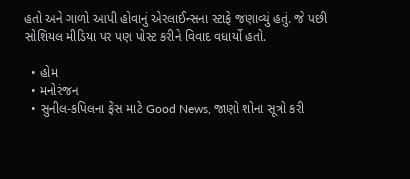હતો અને ગાળો આપી હોવાનું એરલાઈન્સના સ્ટાફે જણાવ્યું હતું. જે પછી સોશિયલ મીડિયા પર પણ પોસ્ટ કરીને વિવાદ વધાર્યો હતો.

  • હોમ
  • મનોરંજન
  • સુનીલ-કપિલના ફેંસ માટે Good News, જાણો શોના સૂત્રો કરી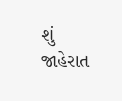શું જાહેરાત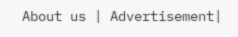About us | Advertisement|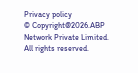Privacy policy
© Copyright@2026.ABP Network Private Limited. All rights reserved.